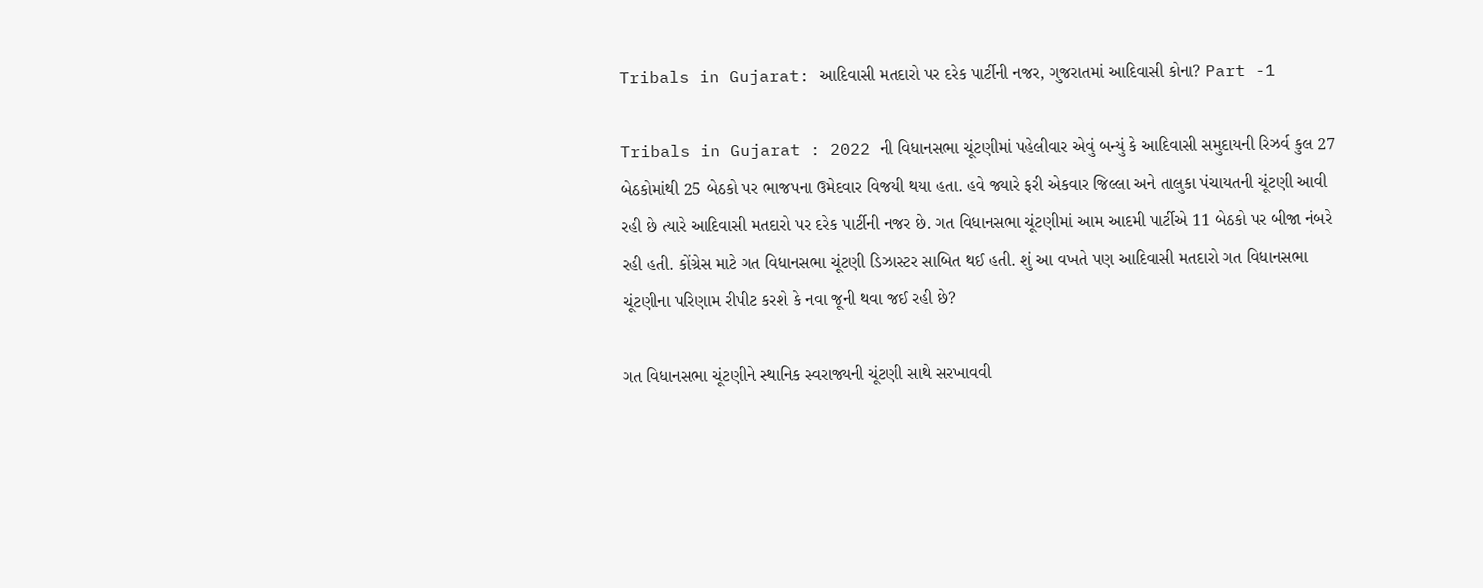Tribals in Gujarat: આદિવાસી મતદારો પર દરેક પાર્ટીની નજર, ગુજરાતમાં આદિવાસી કોના? Part -1

Tribals in Gujarat : 2022 ની વિધાનસભા ચૂંટણીમાં પહેલીવાર એવું બન્યું કે આદિવાસી સમુદાયની રિઝર્વ કુલ 27 બેઠકોમાંથી 25 બેઠકો પર ભાજપના ઉમેદવાર વિજયી થયા હતા. હવે જ્યારે ફરી એકવાર જિલ્લા અને તાલુકા પંચાયતની ચૂંટણી આવી રહી છે ત્યારે આદિવાસી મતદારો પર દરેક પાર્ટીની નજર છે. ગત વિધાનસભા ચૂંટણીમાં આમ આદમી પાર્ટીએ 11 બેઠકો પર બીજા નંબરે રહી હતી. કોંગ્રેસ માટે ગત વિધાનસભા ચૂંટણી ડિઝાસ્ટર સાબિત થઈ હતી. શું આ વખતે પણ આદિવાસી મતદારો ગત વિધાનસભા ચૂંટણીના પરિણામ રીપીટ કરશે કે નવા જૂની થવા જઈ રહી છે?

ગત વિધાનસભા ચૂંટણીને સ્થાનિક સ્વરાજ્યની ચૂંટણી સાથે સરખાવવી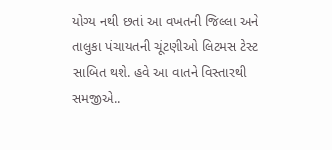યોગ્ય નથી છતાં આ વખતની જિલ્લા અને તાલુકા પંચાયતની ચૂંટણીઓ લિટમસ ટેસ્ટ સાબિત થશે. હવે આ વાતને વિસ્તારથી સમજીએ..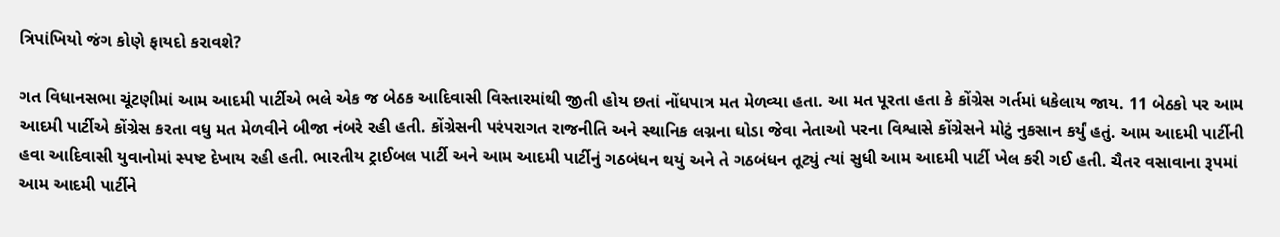ત્રિપાંખિયો જંગ કોણે ફાયદો કરાવશે?

ગત વિધાનસભા ચૂંટણીમાં આમ આદમી પાર્ટીએ ભલે એક જ બેઠક આદિવાસી વિસ્તારમાંથી જીતી હોય છતાં નોંધપાત્ર મત મેળવ્યા હતા. આ મત પૂરતા હતા કે કોંગ્રેસ ગર્તમાં ધકેલાય જાય. 11 બેઠકો પર આમ આદમી પાર્ટીએ કોંગ્રેસ કરતા વધુ મત મેળવીને બીજા નંબરે રહી હતી. કોંગ્રેસની પરંપરાગત રાજનીતિ અને સ્થાનિક લગ્નના ઘોડા જેવા નેતાઓ પરના વિશ્વાસે કોંગ્રેસને મોટું નુકસાન કર્યું હતું. આમ આદમી પાર્ટીની હવા આદિવાસી યુવાનોમાં સ્પષ્ટ દેખાય રહી હતી. ભારતીય ટ્રાઈબલ પાર્ટી અને આમ આદમી પાર્ટીનું ગઠબંધન થયું અને તે ગઠબંધન તૂટ્યું ત્યાં સુધી આમ આદમી પાર્ટી ખેલ કરી ગઈ હતી. ચૈતર વસાવાના રૂપમાં આમ આદમી પાર્ટીને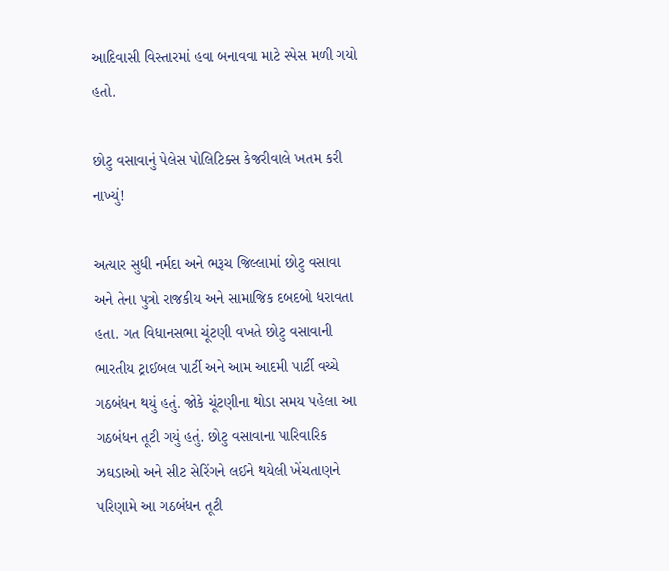આદિવાસી વિસ્તારમાં હવા બનાવવા માટે સ્પેસ મળી ગયો હતો.

છોટુ વસાવાનું પેલેસ પોલિટિક્સ કેજરીવાલે ખતમ કરી નાખ્યું!

અત્યાર સુધી નર્મદા અને ભરૂચ જિલ્લામાં છોટુ વસાવા અને તેના પુત્રો રાજકીય અને સામાજિક દબદબો ધરાવતા હતા. ગત વિધાનસભા ચૂંટણી વખતે છોટુ વસાવાની ભારતીય ટ્રાઈબલ પાર્ટી અને આમ આદમી પાર્ટી વચ્ચે ગઠબંધન થયું હતું. જોકે ચૂંટણીના થોડા સમય પહેલા આ ગઠબંધન તૂટી ગયું હતું. છોટુ વસાવાના પારિવારિક ઝઘડાઓ અને સીટ સેરિંગને લઈને થયેલી ખેંચતાણને પરિણામે આ ગઠબંધન તૂટી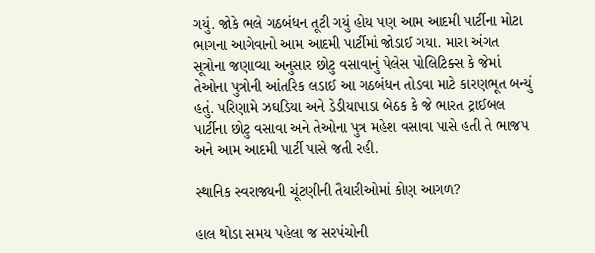ગયું. જોકે ભલે ગઠબંધન તૂટી ગયું હોય પણ આમ આદમી પાર્ટીના મોટા ભાગના આગેવાનો આમ આદમી પાર્ટીમાં જોડાઈ ગયા. મારા અંગત સૂત્રોના જણાવ્યા અનુસાર છોટુ વસાવાનું પેલેસ પોલિટિક્સ કે જેમાં તેઓના પુત્રોની આંતરિક લડાઈ આ ગઠબંધન તોડવા માટે કારણભૂત બન્યું હતું. પરિણામે ઝઘડિયા અને ડેડીયાપાડા બેઠક કે જે ભારત ટ્રાઈબલ પાર્ટીના છોટુ વસાવા અને તેઓના પુત્ર મહેશ વસાવા પાસે હતી તે ભાજપ અને આમ આદમી પાર્ટી પાસે જતી રહી.

સ્થાનિક સ્વરાજ્યની ચૂંટણીની તૈયારીઓમાં કોણ આગળ?

હાલ થોડા સમય પહેલા જ સરપંચોની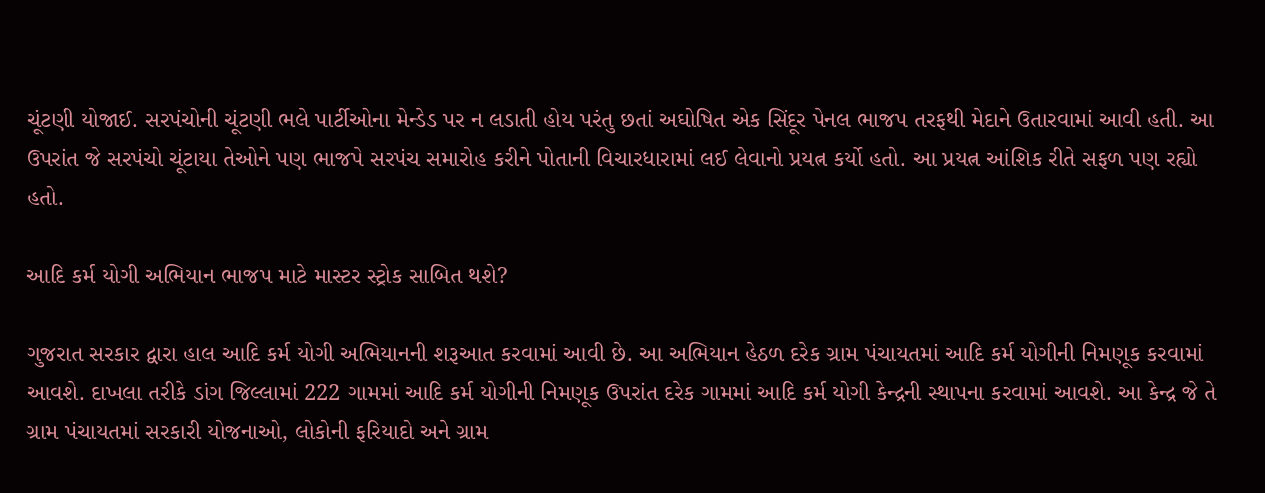ચૂંટણી યોજાઈ. સરપંચોની ચૂંટણી ભલે પાર્ટીઓના મેન્ડેડ પર ન લડાતી હોય પરંતુ છતાં અઘોષિત એક સિંદૂર પેનલ ભાજપ તરફથી મેદાને ઉતારવામાં આવી હતી. આ ઉપરાંત જે સરપંચો ચૂંટાયા તેઓને પણ ભાજપે સરપંચ સમારોહ કરીને પોતાની વિચારધારામાં લઈ લેવાનો પ્રયત્ન કર્યો હતો. આ પ્રયત્ન આંશિક રીતે સફળ પણ રહ્યો હતો.

આદિ કર્મ યોગી અભિયાન ભાજપ માટે માસ્ટર સ્ટ્રોક સાબિત થશે?

ગુજરાત સરકાર દ્વારા હાલ આદિ કર્મ યોગી અભિયાનની શરૂઆત કરવામાં આવી છે. આ અભિયાન હેઠળ દરેક ગ્રામ પંચાયતમાં આદિ કર્મ યોગીની નિમણૂક કરવામાં આવશે. દાખલા તરીકે ડાંગ જિલ્લામાં 222 ગામમાં આદિ કર્મ યોગીની નિમણૂક ઉપરાંત દરેક ગામમાં આદિ કર્મ યોગી કેન્દ્રની સ્થાપના કરવામાં આવશે. આ કેન્દ્ર જે તે ગ્રામ પંચાયતમાં સરકારી યોજનાઓ, લોકોની ફરિયાદો અને ગ્રામ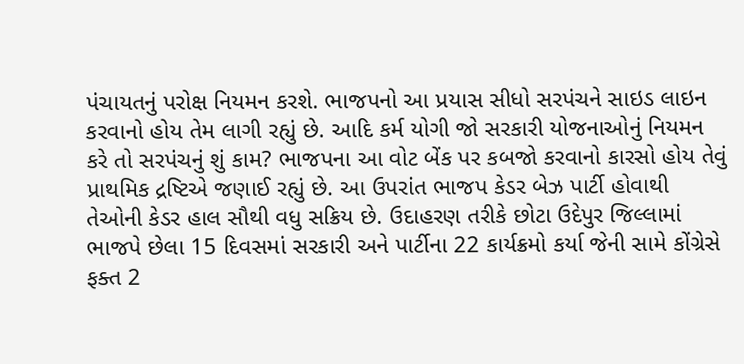પંચાયતનું પરોક્ષ નિયમન કરશે. ભાજપનો આ પ્રયાસ સીધો સરપંચને સાઇડ લાઇન કરવાનો હોય તેમ લાગી રહ્યું છે. આદિ કર્મ યોગી જો સરકારી યોજનાઓનું નિયમન કરે તો સરપંચનું શું કામ? ભાજપના આ વોટ બેંક પર કબજો કરવાનો કારસો હોય તેવું પ્રાથમિક દ્રષ્ટિએ જણાઈ રહ્યું છે. આ ઉપરાંત ભાજપ કેડર બેઝ પાર્ટી હોવાથી તેઓની કેડર હાલ સૌથી વધુ સક્રિય છે. ઉદાહરણ તરીકે છોટા ઉદેપુર જિલ્લામાં ભાજપે છેલા 15 દિવસમાં સરકારી અને પાર્ટીના 22 કાર્યક્રમો કર્યા જેની સામે કોંગ્રેસે ફક્ત 2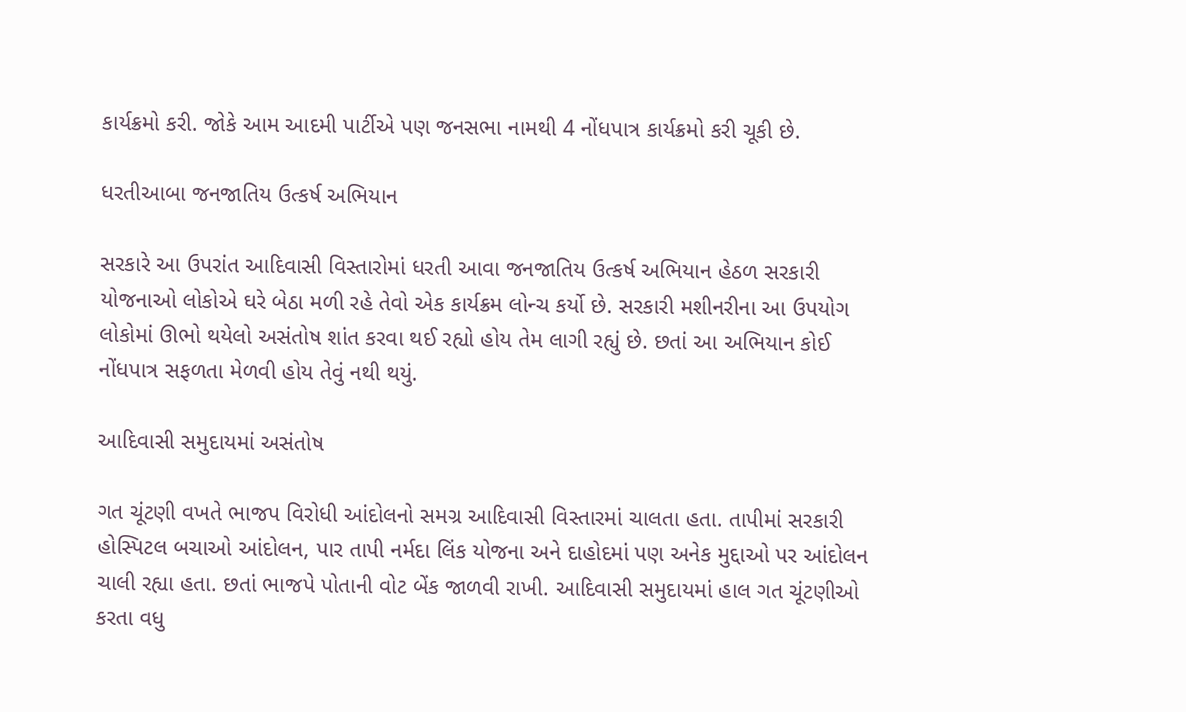કાર્યક્રમો કરી. જોકે આમ આદમી પાર્ટીએ પણ જનસભા નામથી 4 નોંધપાત્ર કાર્યક્રમો કરી ચૂકી છે.

ધરતીઆબા જનજાતિય ઉત્કર્ષ અભિયાન

સરકારે આ ઉપરાંત આદિવાસી વિસ્તારોમાં ધરતી આવા જનજાતિય ઉત્કર્ષ અભિયાન હેઠળ સરકારી યોજનાઓ લોકોએ ઘરે બેઠા મળી રહે તેવો એક કાર્યક્રમ લોન્ચ કર્યો છે. સરકારી મશીનરીના આ ઉપયોગ લોકોમાં ઊભો થયેલો અસંતોષ શાંત કરવા થઈ રહ્યો હોય તેમ લાગી રહ્યું છે. છતાં આ અભિયાન કોઈ નોંધપાત્ર સફળતા મેળવી હોય તેવું નથી થયું.

આદિવાસી સમુદાયમાં અસંતોષ

ગત ચૂંટણી વખતે ભાજપ વિરોધી આંદોલનો સમગ્ર આદિવાસી વિસ્તારમાં ચાલતા હતા. તાપીમાં સરકારી હોસ્પિટલ બચાઓ આંદોલન, પાર તાપી નર્મદા લિંક યોજના અને દાહોદમાં પણ અનેક મુદ્દાઓ પર આંદોલન ચાલી રહ્યા હતા. છતાં ભાજપે પોતાની વોટ બેંક જાળવી રાખી. આદિવાસી સમુદાયમાં હાલ ગત ચૂંટણીઓ કરતા વધુ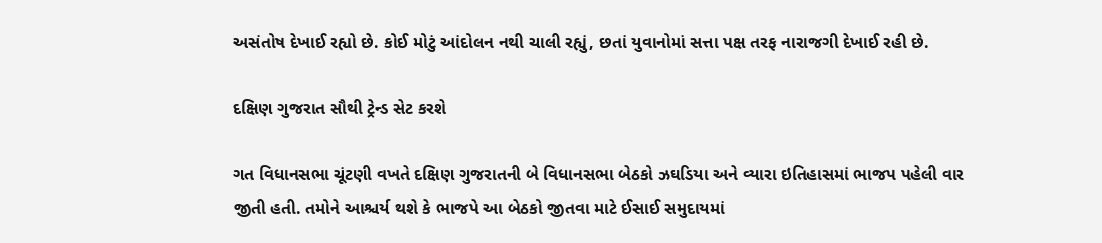અસંતોષ દેખાઈ રહ્યો છે. કોઈ મોટું આંદોલન નથી ચાલી રહ્યું, છતાં યુવાનોમાં સત્તા પક્ષ તરફ નારાજગી દેખાઈ રહી છે.

દક્ષિણ ગુજરાત સૌથી ટ્રેન્ડ સેટ કરશે

ગત વિધાનસભા ચૂંટણી વખતે દક્ષિણ ગુજરાતની બે વિધાનસભા બેઠકો ઝઘડિયા અને વ્યારા ઇતિહાસમાં ભાજપ પહેલી વાર જીતી હતી. તમોને આશ્ચર્ય થશે કે ભાજપે આ બેઠકો જીતવા માટે ઈસાઈ સમુદાયમાં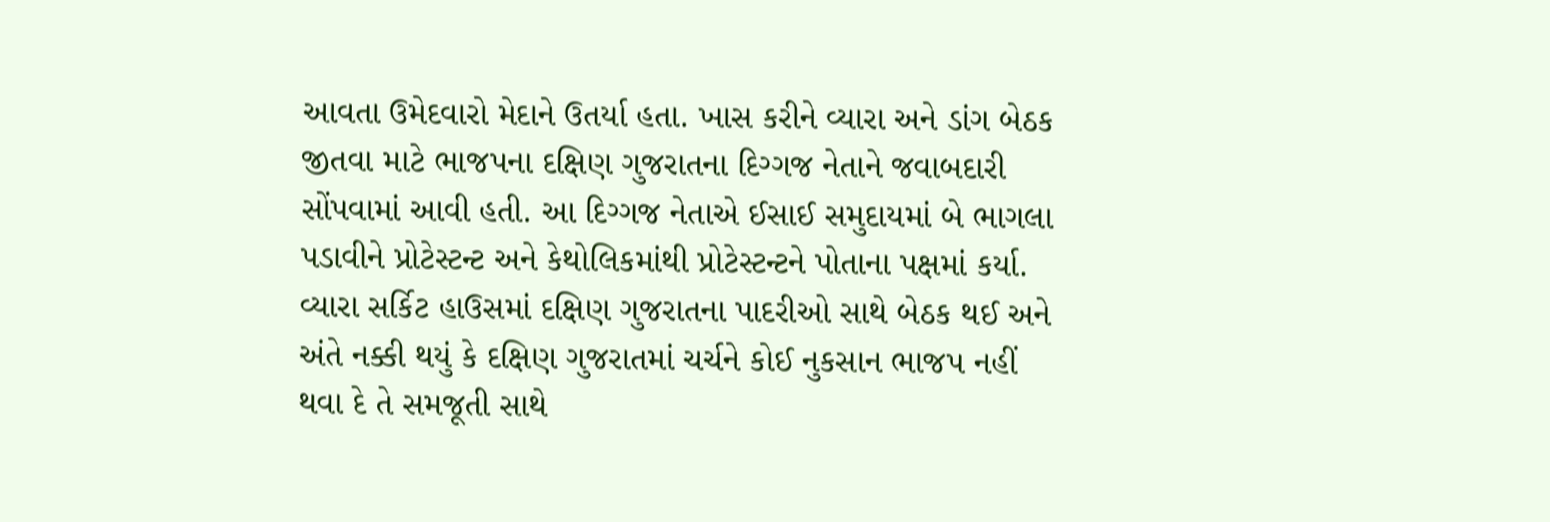આવતા ઉમેદવારો મેદાને ઉતર્યા હતા. ખાસ કરીને વ્યારા અને ડાંગ બેઠક જીતવા માટે ભાજપના દક્ષિણ ગુજરાતના દિગ્ગજ નેતાને જવાબદારી સોંપવામાં આવી હતી. આ દિગ્ગજ નેતાએ ઈસાઈ સમુદાયમાં બે ભાગલા પડાવીને પ્રોટેસ્ટન્ટ અને કેથોલિકમાંથી પ્રોટેસ્ટન્ટને પોતાના પક્ષમાં કર્યા. વ્યારા સર્કિટ હાઉસમાં દક્ષિણ ગુજરાતના પાદરીઓ સાથે બેઠક થઈ અને અંતે નક્કી થયું કે દક્ષિણ ગુજરાતમાં ચર્ચને કોઈ નુકસાન ભાજપ નહીં થવા દે તે સમજૂતી સાથે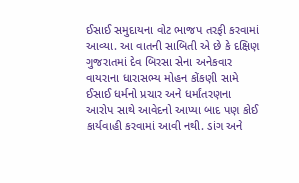ઈસાઈ સમુદાયના વોટ ભાજપ તરફી કરવામાં આવ્યા. આ વાતની સાબિતી એ છે કે દક્ષિણ ગુજરાતમાં દેવ બિરસા સેના અનેકવાર વાયરાના ધારાસભ્ય મોહન કોંકણી સામે ઈસાઈ ધર્મનો પ્રચાર અને ધર્માંતરણના આરોપ સાથે આવેદનો આપ્યા બાદ પણ કોઈ કાર્યવાહી કરવામાં આવી નથી. ડાંગ અને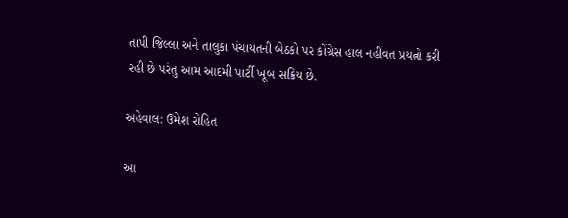તાપી જિલ્લા અને તાલુકા પંચાયતની બેઠકો પર કોંગ્રેસ હાલ નહીવત પ્રયત્નો કરી રહી છે પરંતુ આમ આદમી પાર્ટી ખૂબ સક્રિય છે.

અહેવાલ: ઉમેશ રોહિત

આ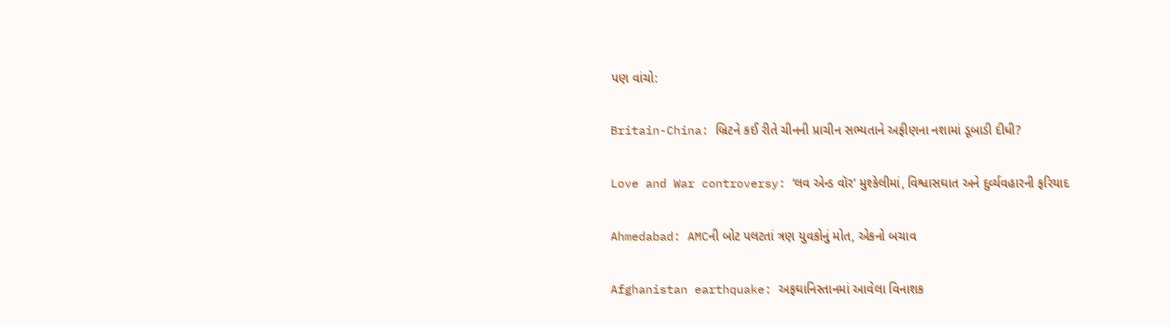પણ વાંચો:

Britain-China: બ્રિટને કઈ રીતે ચીનની પ્રાચીન સભ્યતાને અફીણના નશામાં ડૂબાડી દીધી?

Love and War controversy: ‘લવ એન્ડ વૉર’ મુશ્કેલીમાં, વિશ્વાસઘાત અને દુર્વ્યવહારની ફરિયાદ

Ahmedabad: AMCની બોટ પલટતાં ત્રણ યુવકોનું મોત, એકનો બચાવ

Afghanistan earthquake: અફઘાનિસ્તાનમાં આવેલા વિનાશક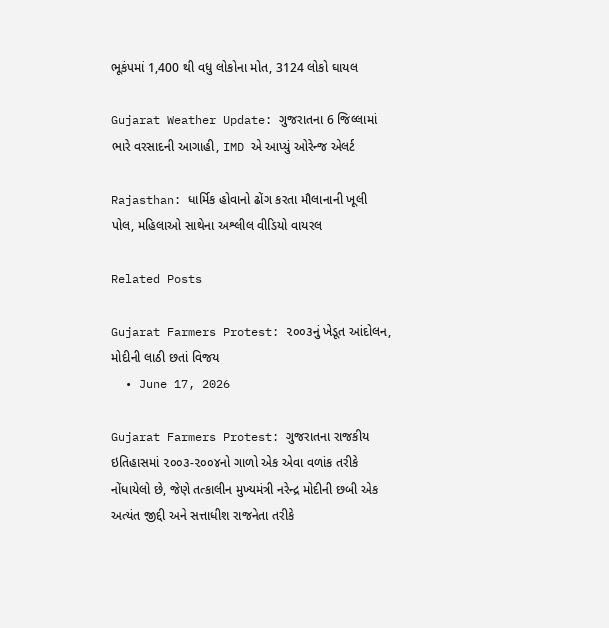ભૂકંપમાં 1,400 થી વધુ લોકોના મોત, 3124 લોકો ઘાયલ

Gujarat Weather Update: ગુજરાતના 6 જિલ્લામાં ભારે વરસાદની આગાહી, IMD એ આપ્યું ઓરેન્જ એલર્ટ

Rajasthan: ધાર્મિક હોવાનો ઢોંગ કરતા મૌલાનાની ખૂલી પોલ, મહિલાઓ સાથેના અશ્લીલ વીડિયો વાયરલ

Related Posts

Gujarat Farmers Protest: ૨૦૦૩નું ખેડૂત આંદોલન, મોદીની લાઠી છતાં વિજય
  • June 17, 2026

Gujarat Farmers Protest: ગુજરાતના રાજકીય ઇતિહાસમાં ૨૦૦૩-૨૦૦૪નો ગાળો એક એવા વળાંક તરીકે નોંધાયેલો છે, જેણે તત્કાલીન મુખ્યમંત્રી નરેન્દ્ર મોદીની છબી એક અત્યંત જીદ્દી અને સત્તાધીશ રાજનેતા તરીકે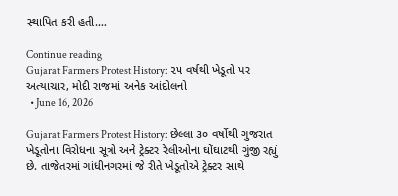સ્થાપિત કરી હતી.…

Continue reading
Gujarat Farmers Protest History: ૨૫ વર્ષથી ખેડૂતો પર અત્યાચાર, મોદી રાજમાં અનેક આંદોલનો
  • June 16, 2026

Gujarat Farmers Protest History: છેલ્લા ૩૦ વર્ષોથી ગુજરાત ખેડૂતોના વિરોધના સૂત્રો અને ટ્રેક્ટર રેલીઓના ઘોંઘાટથી ગુંજી રહ્યું છે. તાજેતરમાં ગાંધીનગરમાં જે રીતે ખેડૂતોએ ટ્રેક્ટર સાથે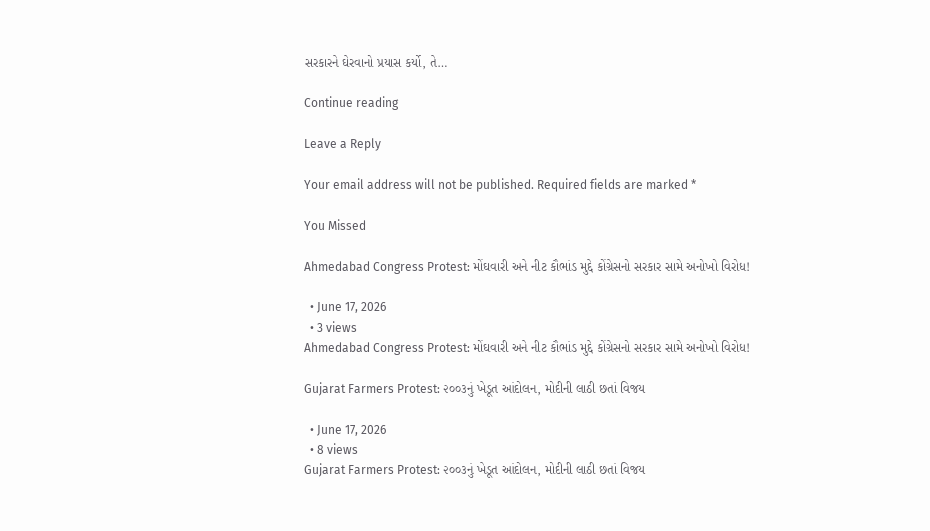સરકારને ઘેરવાનો પ્રયાસ કર્યો, તે…

Continue reading

Leave a Reply

Your email address will not be published. Required fields are marked *

You Missed

Ahmedabad Congress Protest: મોંઘવારી અને નીટ કૌભાંડ મુદ્દે કોંગ્રેસનો સરકાર સામે અનોખો વિરોધ!

  • June 17, 2026
  • 3 views
Ahmedabad Congress Protest: મોંઘવારી અને નીટ કૌભાંડ મુદ્દે કોંગ્રેસનો સરકાર સામે અનોખો વિરોધ!

Gujarat Farmers Protest: ૨૦૦૩નું ખેડૂત આંદોલન, મોદીની લાઠી છતાં વિજય

  • June 17, 2026
  • 8 views
Gujarat Farmers Protest: ૨૦૦૩નું ખેડૂત આંદોલન, મોદીની લાઠી છતાં વિજય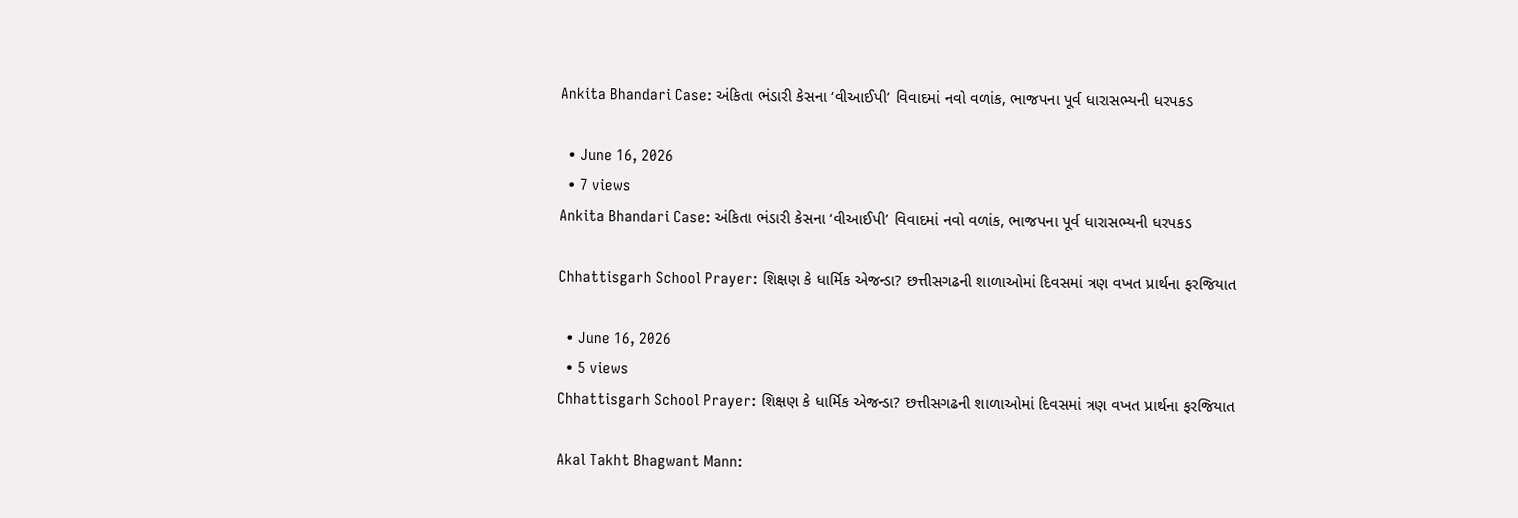Ankita Bhandari Case: અંકિતા ભંડારી કેસના ‘વીઆઈપી’ વિવાદમાં નવો વળાંક, ભાજપના પૂર્વ ધારાસભ્યની ધરપકડ

  • June 16, 2026
  • 7 views
Ankita Bhandari Case: અંકિતા ભંડારી કેસના ‘વીઆઈપી’ વિવાદમાં નવો વળાંક, ભાજપના પૂર્વ ધારાસભ્યની ધરપકડ

Chhattisgarh School Prayer: શિક્ષણ કે ધાર્મિક એજન્ડા? છત્તીસગઢની શાળાઓમાં દિવસમાં ત્રણ વખત પ્રાર્થના ફરજિયાત

  • June 16, 2026
  • 5 views
Chhattisgarh School Prayer: શિક્ષણ કે ધાર્મિક એજન્ડા? છત્તીસગઢની શાળાઓમાં દિવસમાં ત્રણ વખત પ્રાર્થના ફરજિયાત

Akal Takht Bhagwant Mann: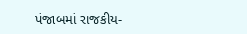પંજાબમાં રાજકીય-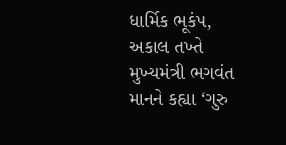ધાર્મિક ભૂકંપ, અકાલ તખ્તે મુખ્યમંત્રી ભગવંત માનને કહ્યા ‘ગુરુ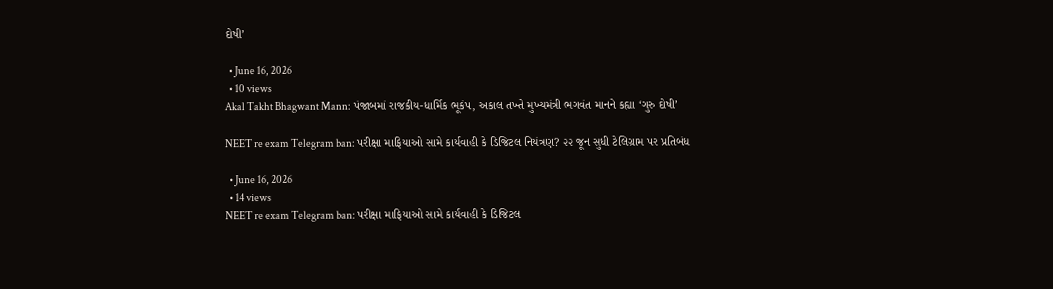દોષી’

  • June 16, 2026
  • 10 views
Akal Takht Bhagwant Mann: પંજાબમાં રાજકીય-ધાર્મિક ભૂકંપ, અકાલ તખ્તે મુખ્યમંત્રી ભગવંત માનને કહ્યા ‘ગુરુ દોષી’

NEET re exam Telegram ban: પરીક્ષા માફિયાઓ સામે કાર્યવાહી કે ડિજિટલ નિયંત્રણ? ૨૨ જૂન સુધી ટેલિગ્રામ પર પ્રતિબંધ

  • June 16, 2026
  • 14 views
NEET re exam Telegram ban: પરીક્ષા માફિયાઓ સામે કાર્યવાહી કે ડિજિટલ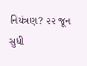નિયંત્રણ? ૨૨ જૂન સુધી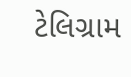ટેલિગ્રામ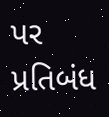પર પ્રતિબંધ